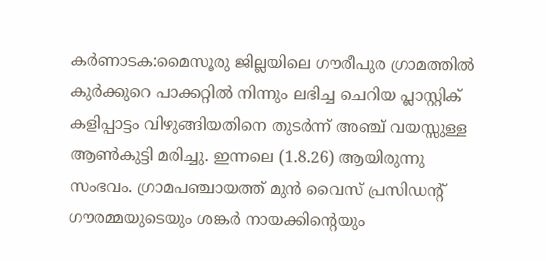കർണാടക:മൈസൂരു ജില്ലയിലെ ഗൗരീപുര ഗ്രാമത്തിൽ കുർക്കുറെ പാക്കറ്റിൽ നിന്നും ലഭിച്ച ചെറിയ പ്ലാസ്റ്റിക് കളിപ്പാട്ടം വിഴുങ്ങിയതിനെ തുടർന്ന് അഞ്ച് വയസ്സുള്ള ആൺകുട്ടി മരിച്ചു. ഇന്നലെ (1.8.26) ആയിരുന്നു സംഭവം. ഗ്രാമപഞ്ചായത്ത് മുൻ വൈസ് പ്രസിഡന്റ് ഗൗരമ്മയുടെയും ശങ്കർ നായക്കിന്റെയും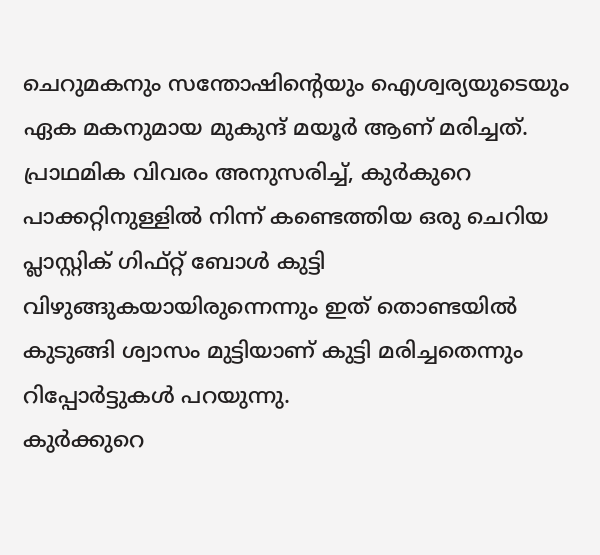ചെറുമകനും സന്തോഷിന്റെയും ഐശ്വര്യയുടെയും ഏക മകനുമായ മുകുന്ദ് മയൂർ ആണ് മരിച്ചത്.
പ്രാഥമിക വിവരം അനുസരിച്ച്, കുർകുറെ പാക്കറ്റിനുള്ളിൽ നിന്ന് കണ്ടെത്തിയ ഒരു ചെറിയ പ്ലാസ്റ്റിക് ഗിഫ്റ്റ് ബോൾ കുട്ടി വിഴുങ്ങുകയായിരുന്നെന്നും ഇത് തൊണ്ടയിൽ കുടുങ്ങി ശ്വാസം മുട്ടിയാണ് കുട്ടി മരിച്ചതെന്നും റിപ്പോർട്ടുകൾ പറയുന്നു.
കുർക്കുറെ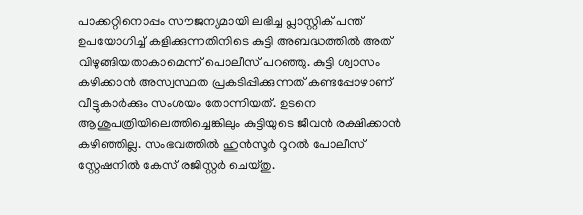പാക്കറ്റിനൊപ്പം സൗജന്യമായി ലഭിച്ച പ്ലാസ്റ്റിക് പന്ത് ഉപയോഗിച്ച് കളിക്കുന്നതിനിടെ കുട്ടി അബദ്ധത്തിൽ അത് വിഴുങ്ങിയതാകാമെന്ന് പൊലീസ് പറഞ്ഞു. കുട്ടി ശ്വാസം കഴിക്കാൻ അസ്വസ്ഥത പ്രകടിപ്പിക്കുന്നത് കണ്ടപ്പോഴാണ് വീട്ടുകാർക്കും സംശയം തോന്നിയത്. ഉടനെ ആശുപത്രിയിലെത്തിച്ചെങ്കിലും കുട്ടിയുടെ ജീവൻ രക്ഷിക്കാൻ കഴിഞ്ഞില്ല. സംഭവത്തിൽ ഹുൻസൂർ റൂറൽ പോലീസ് സ്റ്റേഷനിൽ കേസ് രജിസ്റ്റർ ചെയ്തു.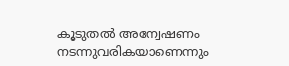കൂടുതൽ അന്വേഷണം നടന്നുവരികയാണെന്നും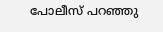പോലീസ് പറഞ്ഞു